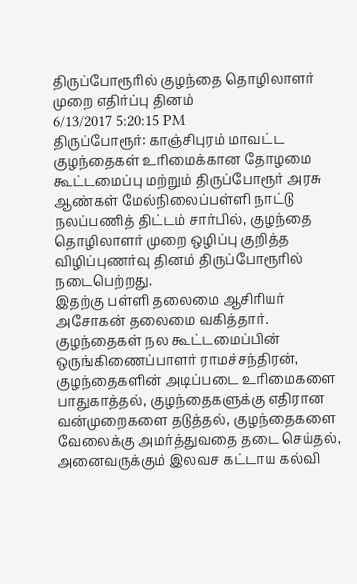திருப்போரூரில் குழந்தை தொழிலாளர் முறை எதிர்ப்பு தினம்
6/13/2017 5:20:15 PM
திருப்போரூர்: காஞ்சிபுரம் மாவட்ட குழந்தைகள் உரிமைக்கான தோழமை கூட்டமைப்பு மற்றும் திருப்போரூர் அரசு ஆண்கள் மேல்நிலைப்பள்ளி நாட்டு நலப்பணித் திட்டம் சார்பில், குழந்தை தொழிலாளர் முறை ஒழிப்பு குறித்த விழிப்புணர்வு தினம் திருப்போரூரில் நடைபெற்றது.
இதற்கு பள்ளி தலைமை ஆசிரியர் அசோகன் தலைமை வகித்தார்.
குழந்தைகள் நல கூட்டமைப்பின் ஒருங்கிணைப்பாளர் ராமச்சந்திரன், குழந்தைகளின் அடிப்படை உரிமைகளை பாதுகாத்தல், குழந்தைகளுக்கு எதிரான வன்முறைகளை தடுத்தல், குழந்தைகளை வேலைக்கு அமர்த்துவதை தடை செய்தல், அனைவருக்கும் இலவச கட்டாய கல்வி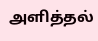அளித்தல்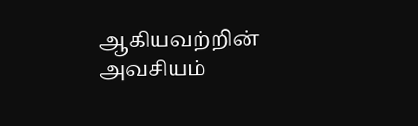ஆகியவற்றின் அவசியம்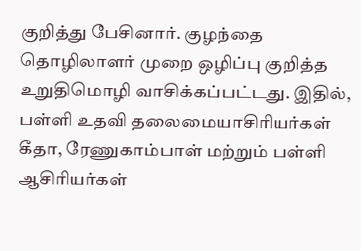குறித்து பேசினார். குழந்தை தொழிலாளர் முறை ஒழிப்பு குறித்த உறுதிமொழி வாசிக்கப்பட்டது. இதில், பள்ளி உதவி தலைமையாசிரியர்கள் கீதா, ரேணுகாம்பாள் மற்றும் பள்ளி ஆசிரியர்கள்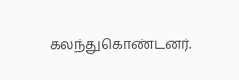கலந்துகொண்டனர்.